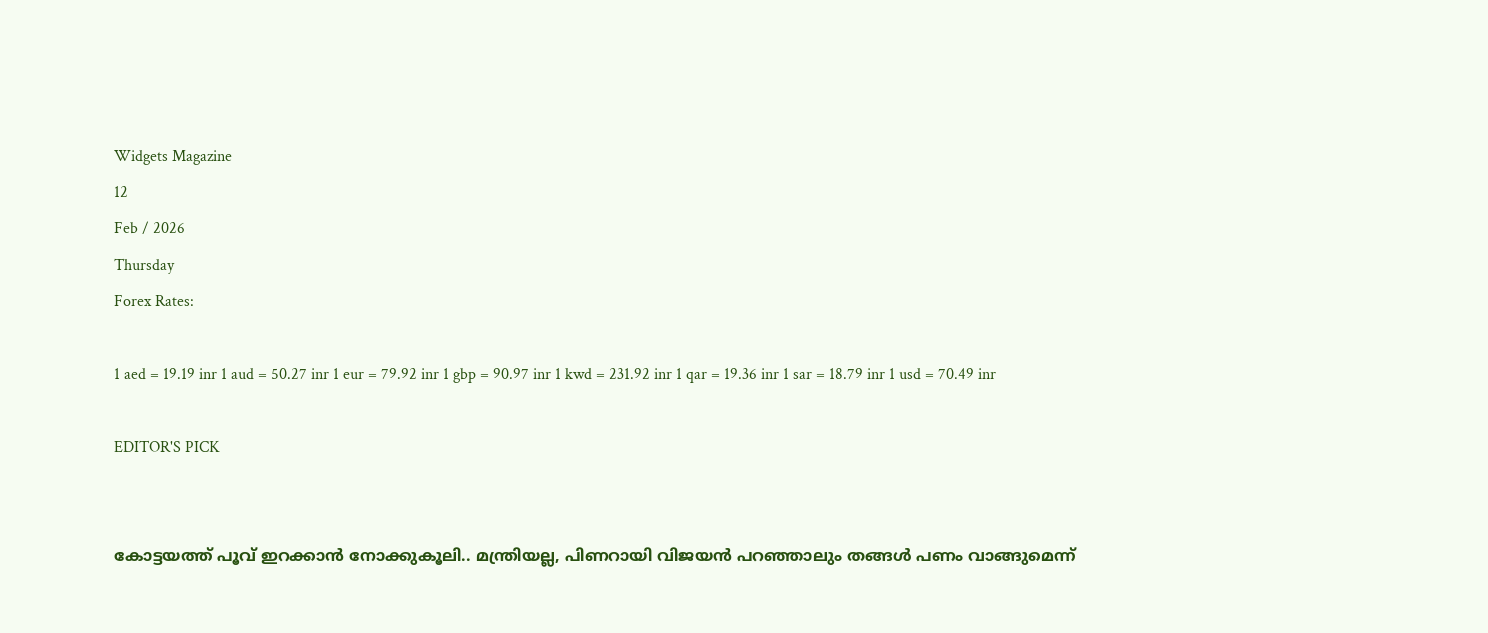Widgets Magazine
12
Feb / 2026
Thursday
Forex Rates:

1 aed = 19.19 inr 1 aud = 50.27 inr 1 eur = 79.92 inr 1 gbp = 90.97 inr 1 kwd = 231.92 inr 1 qar = 19.36 inr 1 sar = 18.79 inr 1 usd = 70.49 inr

EDITOR'S PICK


കോട്ടയത്ത് പൂവ് ഇറക്കാൻ നോക്കുകൂലി.. മന്ത്രിയല്ല, പിണറായി വിജയൻ പറഞ്ഞാലും തങ്ങൾ പണം വാങ്ങുമെന്ന്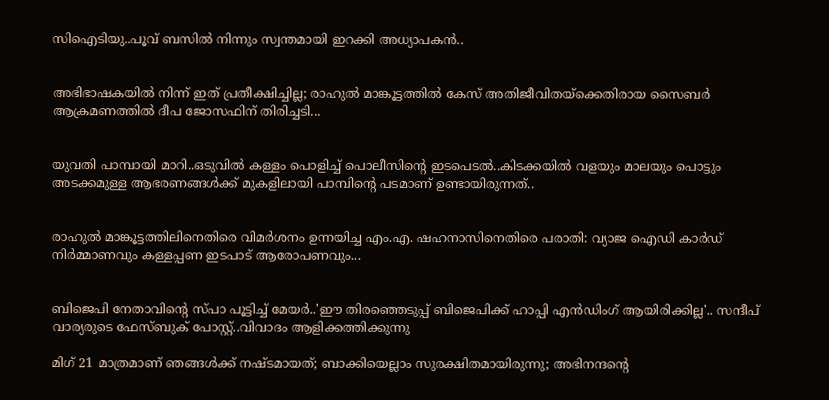സിഐടിയു..പൂവ് ബസിൽ നിന്നും സ്വന്തമായി ഇറക്കി അധ്യാപകൻ..


അഭിഭാഷകയിൽ നിന്ന് ഇത് പ്രതീക്ഷിച്ചില്ല; രാഹുൽ മാങ്കൂട്ടത്തിൽ കേസ് അതിജീവിതയ്ക്കെതിരായ സൈബർ ആക്രമണത്തിൽ ദീപ ജോസഫിന് തിരിച്ചടി...


യുവതി പാമ്പായി മാറി..ഒടുവിൽ കള്ളം പൊളിച്ച് പൊലീസിന്റെ ഇടപെടൽ..കിടക്കയിൽ വളയും മാലയും പൊട്ടും അടക്കമുള്ള ആഭരണങ്ങൾക്ക് മുകളിലായി പാമ്പിന്റെ പടമാണ് ഉണ്ടായിരുന്നത്..


രാഹുൽ മാങ്കൂട്ടത്തിലിനെതിരെ വിമർശനം ഉന്നയിച്ച എം.എ. ഷഹനാസിനെതിരെ പരാതി: വ്യാജ ഐഡി കാർഡ് നിർമ്മാണവും കള്ളപ്പണ ഇടപാട് ആരോപണവും...


ബിജെപി നേതാവിന്റെ സ്പാ പൂട്ടിച്ച് മേയര്‍..'ഈ തിരഞ്ഞെടുപ്പ് ബിജെപിക്ക് ഹാപ്പി എന്‍ഡിംഗ് ആയിരിക്കില്ല'.. സന്ദീപ് വാര്യരുടെ ഫേസ്ബുക് പോസ്റ്റ്..വിവാദം ആളിക്കത്തിക്കുന്നു

മിഗ് 21 മാത്രമാണ് ഞങ്ങള്‍ക്ക് നഷ്ടമായത്; ബാക്കിയെല്ലാം സുരക്ഷിതമായിരുന്നു; അഭിനന്ദന്‍റെ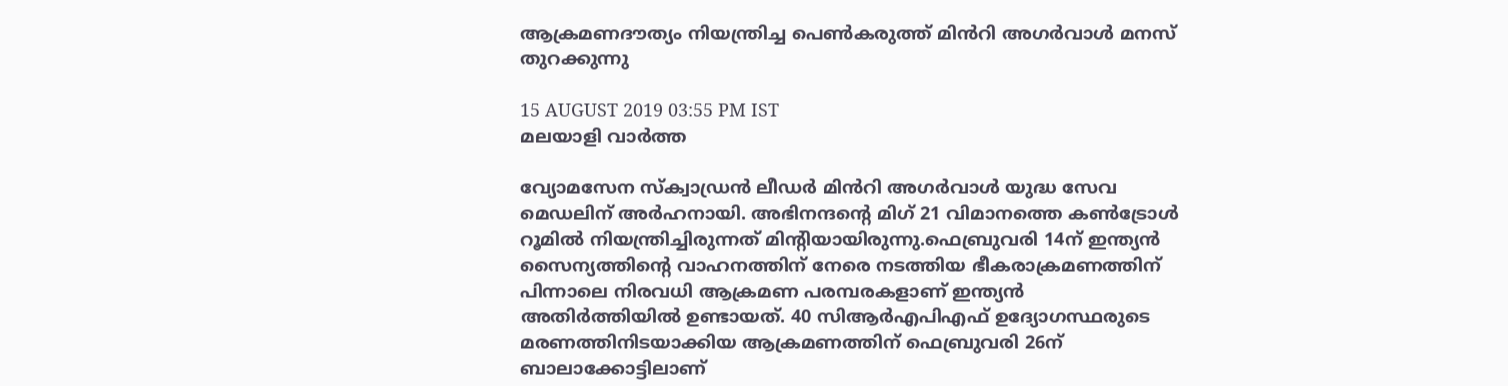ആക്രമണദൗത്യം നിയന്ത്രിച്ച പെൺകരുത്ത് മിൻറി അഗർവാള്‍ മനസ് തുറക്കുന്നു

15 AUGUST 2019 03:55 PM IST
മലയാളി വാര്‍ത്ത

വ്യോമസേന സ്ക്വാഡ്രൻ ലീഡർ മിൻറി അഗർവാള്‍ യുദ്ധ സേവ മെഡലിന് അര്‍ഹനായി. അഭിനന്ദന്‍റെ മിഗ് 21 വിമാനത്തെ കണ്‍ട്രോള്‍ റൂമില്‍ നിയന്ത്രിച്ചിരുന്നത് മിന്‍റിയായിരുന്നു.ഫെബ്രുവരി 14ന് ഇന്ത്യന്‍ സൈന്യത്തിന്‍റെ വാഹനത്തിന് നേരെ നടത്തിയ ഭീകരാക്രമണത്തിന് പിന്നാലെ നിരവധി ആക്രമണ പരമ്പരകളാണ് ഇന്ത്യന്‍ അതിര്‍ത്തിയില്‍ ഉണ്ടായത്. 40 സിആര്‍എപിഎഫ് ഉദ്യോഗസ്ഥരുടെ മരണത്തിനിടയാക്കിയ ആക്രമണത്തിന് ഫെബ്രുവരി 26ന് ബാലാക്കോട്ടിലാണ്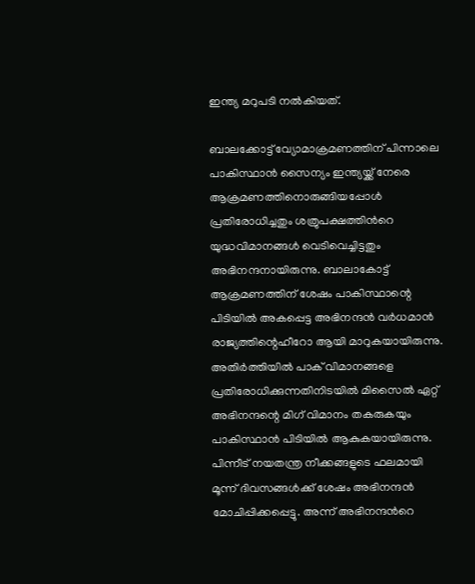ഇന്ത്യ മറുപടി നല്‍കിയത്.

ബാലക്കോട്ട് വ്യോമാക്രമണത്തിന് പിന്നാലെ പാകിസ്ഥാന്‍ സൈന്യം ഇന്ത്യയ്ക്ക് നേരെ ആക്രമണത്തിനൊരുങ്ങിയപ്പോള്‍ പ്രതിരോധിച്ചതും ശത്രുപക്ഷത്തിന്‍റെ യുദ്ധവിമാനങ്ങള്‍ വെടിവെച്ചിട്ടതും അഭിനന്ദനായിരുന്നു. ബാലാകോട്ട് ആക്രമണത്തിന് ശേഷം പാകിസ്ഥാന്റെ പിടിയില്‍ അകപ്പെട്ട അഭിനന്ദന്‍ വര്‍ധമാന്‍ രാജ്യത്തിന്റെഹീറോ ആയി മാറുകയായിരുന്നു. അതിര്‍ത്തിയില്‍ പാക് വിമാനങ്ങളെ പ്രതിരോധിക്കുന്നതിനിടയില്‍ മിസൈല്‍ ഏറ്റ് അഭിനന്ദന്റെ മിഗ് വിമാനം തകരുകയും പാകിസ്ഥാന്‍ പിടിയില്‍ ആകുകയായിരുന്നു. പിന്നീട് നയതന്ത്ര നീക്കങ്ങളുടെ ഫലമായി മൂന്ന് ദിവസങ്ങള്‍ക്ക് ശേഷം അഭിനന്ദന്‍ മോചിപ്പിക്കപ്പെട്ടു. അന്ന് അഭിനന്ദന്‍റെ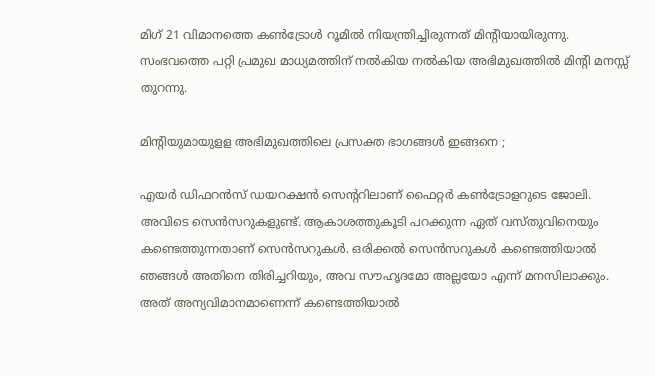മിഗ് 21 വിമാനത്തെ കണ്‍ട്രോള്‍ റൂമില്‍ നിയന്ത്രിച്ചിരുന്നത് മിന്‍റിയായിരുന്നു. സംഭവത്തെ പറ്റി പ്രമുഖ മാധ്യമത്തിന് നൽകിയ നല്‍കിയ അഭിമുഖത്തിൽ മിന്‍റി മനസ്സ് തുറന്നു.

മിന്‍റിയുമായുളള അഭിമുഖത്തിലെ പ്രസക്ത ഭാഗങ്ങൾ ഇങ്ങനെ ;

എയര്‍ ഡിഫറന്‍സ് ഡയറക്ഷന്‍ സെന്‍ററിലാണ് ഫൈറ്റര്‍ കണ്‍ട്രോളറുടെ ജോലി. അവിടെ സെന്‍സറുകളുണ്ട്. ആകാശത്തുകൂടി പറക്കുന്ന ഏത് വസ്തുവിനെയും കണ്ടെത്തുന്നതാണ് സെന്‍സറുകള്‍. ഒരിക്കല്‍ സെന്‍സറുകള്‍ കണ്ടെത്തിയാല്‍ ഞങ്ങള്‍ അതിനെ തിരിച്ചറിയും, അവ സൗഹൃദമോ അല്ലയോ എന്ന് മനസിലാക്കും. അത് അന്യവിമാനമാണെന്ന് കണ്ടെത്തിയാല്‍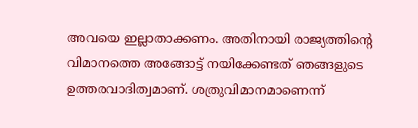അവയെ ഇല്ലാതാക്കണം. അതിനായി രാജ്യത്തിന്‍റെ വിമാനത്തെ അങ്ങോട്ട് നയിക്കേണ്ടത് ഞങ്ങളുടെ ഉത്തരവാദിത്വമാണ്. ശത്രുവിമാനമാണെന്ന്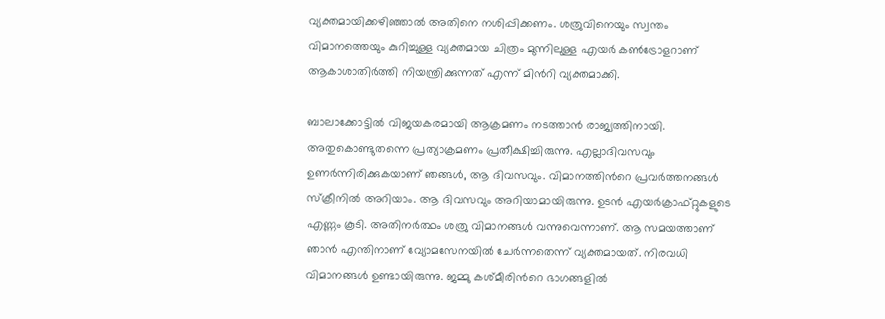വ്യക്തമായിക്കഴിഞ്ഞാല്‍ അതിനെ നശിപ്പിക്കണം. ശത്രുവിനെയും സ്വന്തം വിമാനത്തെയും കുറിച്ചുള്ള വ്യക്തമായ ചിത്രം മുന്നിലുള്ള എയര്‍ കണ്‍ട്രോളറാണ് ആകാശാതിര്‍ത്തി നിയന്ത്രിക്കുന്നത് എന്ന് മിന്‍റി വ്യക്തമാക്കി.

ബാലാക്കോട്ടില്‍ വിജയകരമായി ആക്രമണം നടത്താന്‍ രാജ്യത്തിനായി. അതുകൊണ്ടുതന്നെ പ്രത്യാക്രമണം പ്രതീക്ഷിച്ചിരുന്നു. എല്ലാദിവസവും ഉണര്‍ന്നിരിക്കുകയാണ് ഞങ്ങള്‍, ആ ദിവസവും. വിമാനത്തിന്‍റെ പ്രവര്‍ത്തനങ്ങള്‍ സ്ക്രീനില്‍ അറിയാം. ആ ദിവസവും അറിയാമായിരുന്നു. ഉടന്‍ എയര്‍ക്രാഫ്റ്റുകളുടെ എണ്ണം കൂടി. അതിനര്‍ത്ഥം ശത്രു വിമാനങ്ങള്‍ വന്നുവെന്നാണ്. ആ സമയത്താണ് ഞാന്‍ എന്തിനാണ് വ്യോമസേനയില്‍ ചേര്‍ന്നതെന്ന് വ്യക്തമായത്. നിരവധി വിമാനങ്ങള്‍ ഉണ്ടായിരുന്നു. ജമ്മു കശ്മീരിന്‍റെ ഭാഗങ്ങളില്‍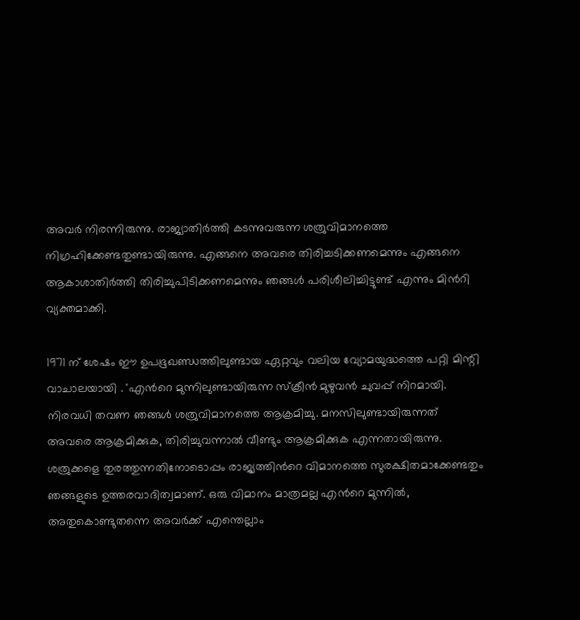അവര്‍ നിരന്നിരുന്നു. രാജ്യാതിര്‍ത്തി കടന്നുവരുന്ന ശത്രുവിമാനത്തെ നിഗ്രഹിക്കേണ്ടതുണ്ടായിരുന്നു. എങ്ങനെ അവരെ തിരിച്ചടിക്കണമെന്നും എങ്ങനെ ആകാശാതിര്‍ത്തി തിരിച്ചുപിടിക്കണമെന്നും ഞങ്ങള്‍ പരിശീലിച്ചിട്ടുണ്ട് എന്നും മിൻറി വ്യക്തമാക്കി.

1971 ന് ശേഷം ഈ ഉപഭൂഖണ്ഡത്തിലുണ്ടായ ഏറ്റവും വലിയ വ്യോമയുദ്ധത്തെ പറ്റി മിന്റി വാചാലയായി . 'എന്‍റെ മുന്നിലുണ്ടായിരുന്ന സ്ക്രീന്‍ മുഴുവന്‍ ചുവപ്പ് നിറമായി. നിരവധി തവണ ഞങ്ങള്‍ ശത്രുവിമാനത്തെ ആക്രമിച്ചു. മനസിലുണ്ടായിരുന്നത് അവരെ ആക്രമിക്കുക, തിരിച്ചുവന്നാല്‍ വീണ്ടും ആക്രമിക്കുക എന്നതായിരുന്നു. ശത്രുക്കളെ തുരത്തുന്നതിനോടൊപ്പം രാജ്യത്തിന്‍റെ വിമാനത്തെ സുരക്ഷിതമാക്കേണ്ടതും ഞങ്ങളുടെ ഉത്തരവാദിത്വമാണ്. ഒരു വിമാനം മാത്രമല്ല എന്‍റെ മുന്നില്‍, അതുകൊണ്ടുതന്നെ അവര്‍ക്ക് എന്തെല്ലാം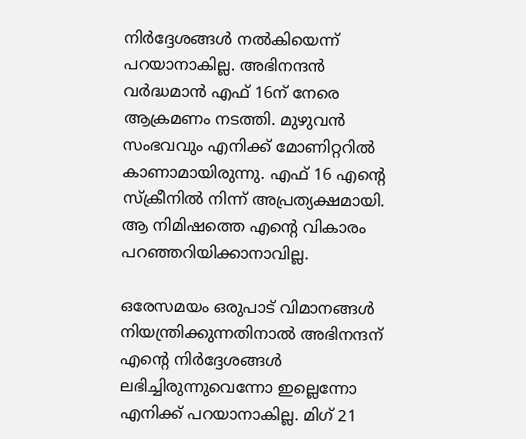നിര്‍ദ്ദേശങ്ങള്‍ നല്‍കിയെന്ന് പറയാനാകില്ല. അഭിനന്ദന്‍ വര്‍ദ്ധമാന്‍ എഫ് 16ന് നേരെ ആക്രമണം നടത്തി. മുഴുവന്‍ സംഭവവും എനിക്ക് മോണിറ്ററില്‍ കാണാമായിരുന്നു. എഫ് 16 എന്‍റെ സ്ക്രീനില്‍ നിന്ന് അപ്രത്യക്ഷമായി. ആ നിമിഷത്തെ എന്‍റെ വികാരം പറഞ്ഞറിയിക്കാനാവില്ല.

ഒരേസമയം ഒരുപാട് വിമാനങ്ങള്‍ നിയന്ത്രിക്കുന്നതിനാല്‍ അഭിനന്ദന് എന്‍റെ നിര്‍ദ്ദേശങ്ങള്‍ ലഭിച്ചിരുന്നുവെന്നോ ഇല്ലെന്നോ എനിക്ക് പറയാനാകില്ല. മിഗ് 21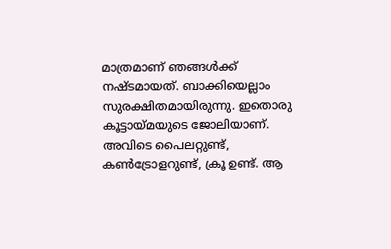മാത്രമാണ് ഞങ്ങള്‍ക്ക് നഷ്ടമായത്. ബാക്കിയെല്ലാം സുരക്ഷിതമായിരുന്നു. ഇതൊരു കൂട്ടായ്മയുടെ ജോലിയാണ്. അവിടെ പൈലറ്റുണ്ട്, കണ്‍ട്രോളറുണ്ട്, ക്രൂ ഉണ്ട്. ആ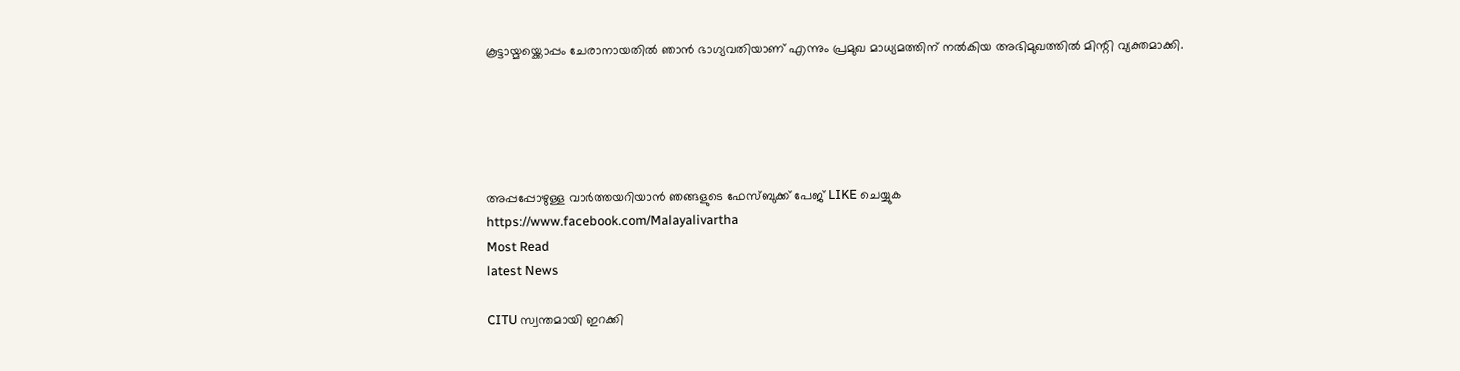കൂട്ടായ്മയ്ക്കൊപ്പം ചേരാനായതില്‍ ഞാന്‍ ഭാഗ്യവതിയാണ് എന്നും പ്രമുഖ മാധ്യമത്തിന് നൽകിയ അഭിമുഖത്തിൽ മിന്റി വ്യക്തമാക്കി.





അപ്പപ്പോഴുള്ള വാര്‍ത്തയറിയാന്‍ ഞങ്ങളുടെ ഫേസ്‌ബുക്ക്‌ പേജ് LIKE ചെയ്യുക
https://www.facebook.com/Malayalivartha
Most Read
latest News

CITU സ്വന്തമായി ഇറക്കി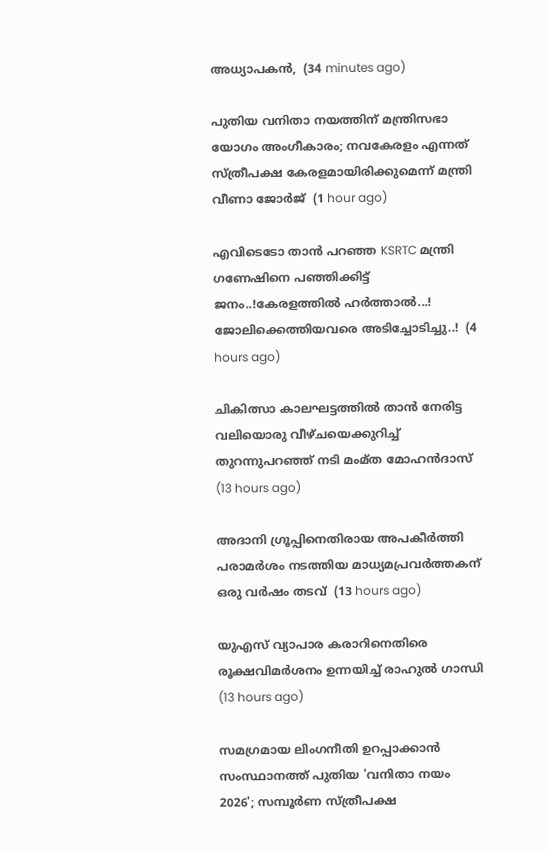അധ്യാപകൻ,  (34 minutes ago)

പുതിയ വനിതാ നയത്തിന് മന്ത്രിസഭാ യോഗം അംഗീകാരം; നവകേരളം എന്നത് സ്ത്രീപക്ഷ കേരളമായിരിക്കുമെന്ന് മന്ത്രി വീണാ ജോര്‍ജ്  (1 hour ago)

എവിടെടോ താൻ പറഞ്ഞ KSRTC മന്ത്രി ഗണേഷിനെ പഞ്ഞിക്കിട്ട് ജനം..!കേരളത്തിൽ ഹർത്താൽ...! ജോലിക്കെത്തിയവരെ അടിച്ചോടിച്ചു..!  (4 hours ago)

ചികിത്സാ കാലഘട്ടത്തില്‍ താന്‍ നേരിട്ട വലിയൊരു വീഴ്ചയെക്കുറിച്ച് തുറന്നുപറഞ്ഞ് നടി മംമ്ത മോഹന്‍ദാസ്  (13 hours ago)

അദാനി ഗ്രൂപ്പിനെതിരായ അപകീര്‍ത്തി പരാമര്‍ശം നടത്തിയ മാധ്യമപ്രവര്‍ത്തകന് ഒരു വര്‍ഷം തടവ്  (13 hours ago)

യുഎസ് വ്യാപാര കരാറിനെതിരെ രൂക്ഷവിമര്‍ശനം ഉന്നയിച്ച് രാഹുല്‍ ഗാന്ധി  (13 hours ago)

സമഗ്രമായ ലിംഗനീതി ഉറപ്പാക്കാന്‍ സംസ്ഥാനത്ത് പുതിയ 'വനിതാ നയം 2026'; സമ്പൂര്‍ണ സ്ത്രീപക്ഷ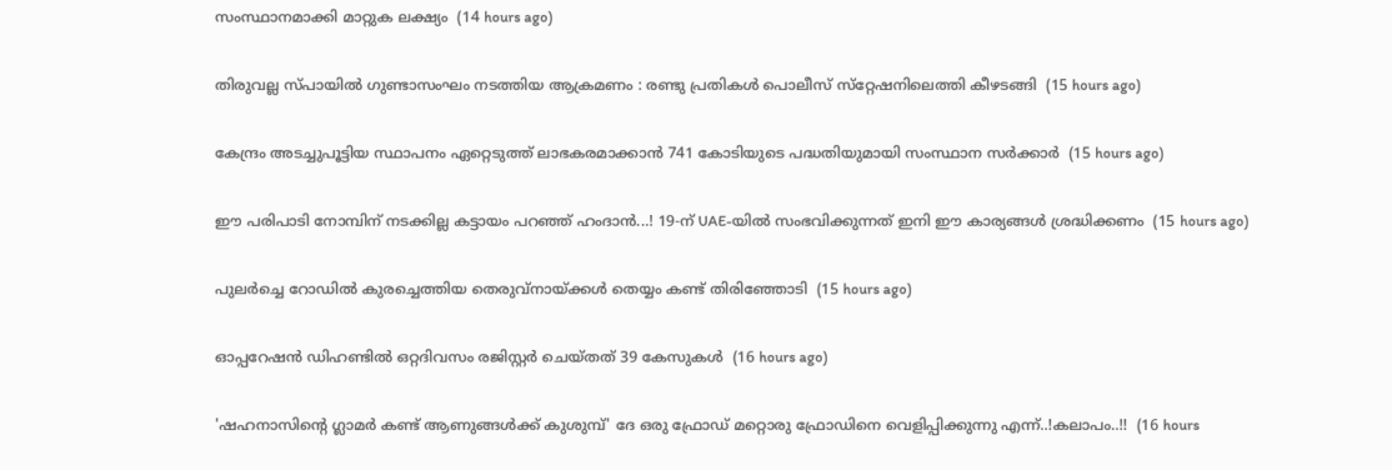സംസ്ഥാനമാക്കി മാറ്റുക ലക്ഷ്യം  (14 hours ago)

തിരുവല്ല സ്പായില്‍ ഗുണ്ടാസംഘം നടത്തിയ ആക്രമണം : രണ്ടു പ്രതികള്‍ പൊലീസ് സ്‌റ്റേഷനിലെത്തി കീഴടങ്ങി  (15 hours ago)

കേന്ദ്രം അടച്ചുപൂട്ടിയ സ്ഥാപനം ഏറ്റെടുത്ത് ലാഭകരമാക്കാന്‍ 741 കോടിയുടെ പദ്ധതിയുമായി സംസ്ഥാന സര്‍ക്കാര്‍  (15 hours ago)

ഈ പരിപാടി നോമ്പിന് നടക്കില്ല കട്ടായം പറഞ്ഞ് ഹംദാൻ...! 19-ന് UAE-യിൽ സംഭവിക്കുന്നത് ഇനി ഈ കാര്യങ്ങൾ ശ്രദ്ധിക്കണം  (15 hours ago)

പുലര്‍ച്ചെ റോഡില്‍ കുരച്ചെത്തിയ തെരുവ്‌നായ്ക്കള്‍ തെയ്യം കണ്ട് തിരിഞ്ഞോടി  (15 hours ago)

ഓപ്പറേഷന്‍ ഡിഹണ്ടില്‍ ഒറ്റദിവസം രജിസ്റ്റര്‍ ചെയ്തത് 39 കേസുകള്‍  (16 hours ago)

'ഷഹനാസിന്റെ ഗ്ലാമർ കണ്ട് ആണുങ്ങൾക്ക് കുശുമ്പ്' ദേ ഒരു ഫ്രോഡ് മറ്റൊരു ഫ്രോഡിനെ വെളിപ്പിക്കുന്നു എന്ന്..!കലാപം..!!  (16 hours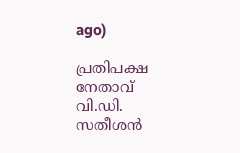ago)

പ്രതിപക്ഷ നേതാവ് വി.ഡി. സതീശന്‍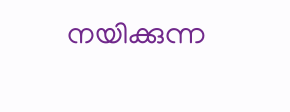നയിക്കുന്ന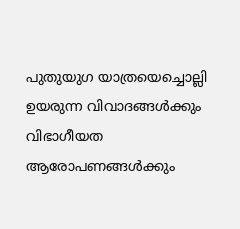പുതുയുഗ യാത്രയെച്ചൊല്ലി ഉയരുന്ന വിവാദങ്ങള്‍ക്കും വിഭാഗീയത ആരോപണങ്ങള്‍ക്കും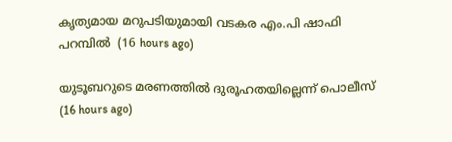കൃത്യമായ മറുപടിയുമായി വടകര എം.പി ഷാഫി പറമ്പില്‍  (16 hours ago)

യുടൂബറുടെ മരണത്തില്‍ ദുരൂഹതയില്ലെന്ന് പൊലീസ്  (16 hours ago)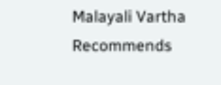Malayali Vartha Recommends